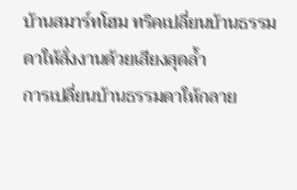บ้านสมาร์ทโฮม ทริคเปลี่ยนบ้านธรรมดาให้สั่งงานด้วยเสียงสุดล้ำ
การเปลี่ยนบ้านธรรมดาให้กลาย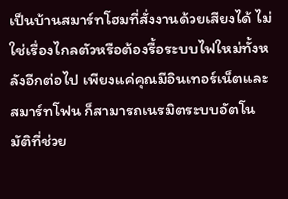เป็นบ้านสมาร์ทโฮมที่สั่งงานด้วยเสียงได้ ไม่ใช่เรื่องไกลตัวหรือต้องรื้อระบบไฟใหม่ทั้งหลังอีกต่อไป เพียงแค่คุณมีอินเทอร์เน็ตและสมาร์ทโฟน ก็สามารถเนรมิตระบบอัตโนมัติที่ช่วย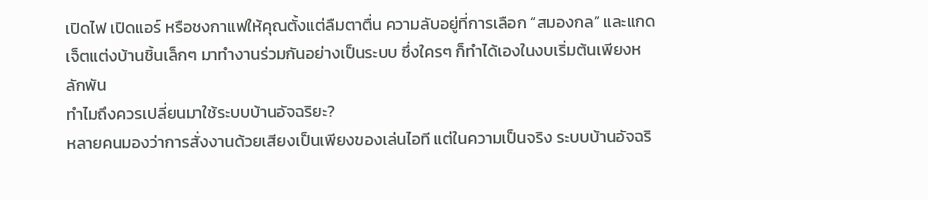เปิดไฟ เปิดแอร์ หรือชงกาแฟให้คุณตั้งแต่ลืมตาตื่น ความลับอยู่ที่การเลือก “สมองกล” และแกดเจ็ตแต่งบ้านชิ้นเล็กๆ มาทำงานร่วมกันอย่างเป็นระบบ ซึ่งใครๆ ก็ทำได้เองในงบเริ่มต้นเพียงหลักพัน
ทำไมถึงควรเปลี่ยนมาใช้ระบบบ้านอัจฉริยะ?
หลายคนมองว่าการสั่งงานด้วยเสียงเป็นเพียงของเล่นไอที แต่ในความเป็นจริง ระบบบ้านอัจฉริ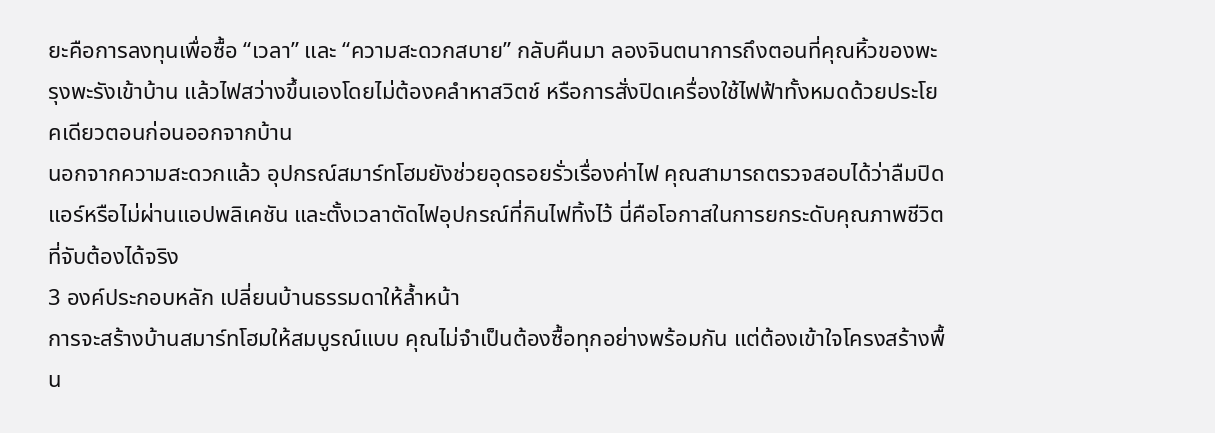ยะคือการลงทุนเพื่อซื้อ “เวลา” และ “ความสะดวกสบาย” กลับคืนมา ลองจินตนาการถึงตอนที่คุณหิ้วของพะรุงพะรังเข้าบ้าน แล้วไฟสว่างขึ้นเองโดยไม่ต้องคลำหาสวิตช์ หรือการสั่งปิดเครื่องใช้ไฟฟ้าทั้งหมดด้วยประโยคเดียวตอนก่อนออกจากบ้าน
นอกจากความสะดวกแล้ว อุปกรณ์สมาร์ทโฮมยังช่วยอุดรอยรั่วเรื่องค่าไฟ คุณสามารถตรวจสอบได้ว่าลืมปิดแอร์หรือไม่ผ่านแอปพลิเคชัน และตั้งเวลาตัดไฟอุปกรณ์ที่กินไฟทิ้งไว้ นี่คือโอกาสในการยกระดับคุณภาพชีวิตที่จับต้องได้จริง
3 องค์ประกอบหลัก เปลี่ยนบ้านธรรมดาให้ล้ำหน้า
การจะสร้างบ้านสมาร์ทโฮมให้สมบูรณ์แบบ คุณไม่จำเป็นต้องซื้อทุกอย่างพร้อมกัน แต่ต้องเข้าใจโครงสร้างพื้น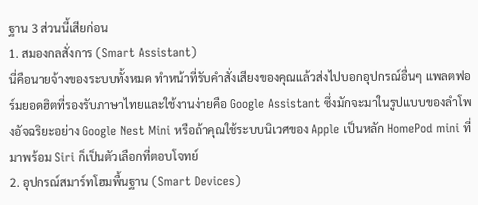ฐาน 3 ส่วนนี้เสียก่อน
1. สมองกลสั่งการ (Smart Assistant)
นี่คือนายจ้างของระบบทั้งหมด ทำหน้าที่รับคำสั่งเสียงของคุณแล้วส่งไปบอกอุปกรณ์อื่นๆ แพลตฟอร์มยอดฮิตที่รองรับภาษาไทยและใช้งานง่ายคือ Google Assistant ซึ่งมักจะมาในรูปแบบของลำโพงอัจฉริยะอย่าง Google Nest Mini หรือถ้าคุณใช้ระบบนิเวศของ Apple เป็นหลัก HomePod mini ที่มาพร้อม Siri ก็เป็นตัวเลือกที่ตอบโจทย์
2. อุปกรณ์สมาร์ทโฮมพื้นฐาน (Smart Devices)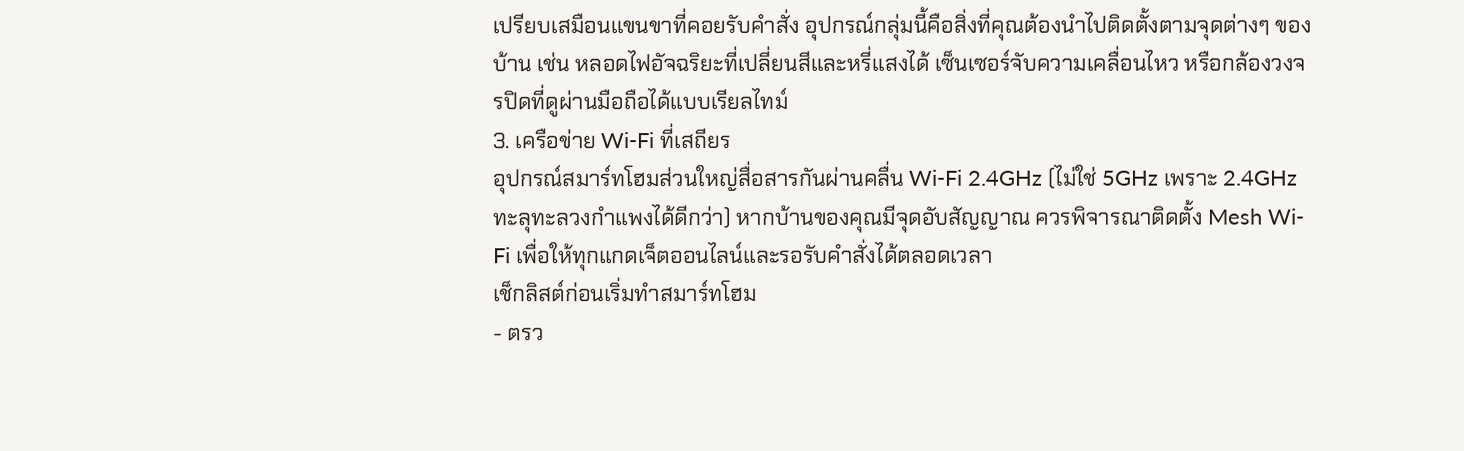เปรียบเสมือนแขนขาที่คอยรับคำสั่ง อุปกรณ์กลุ่มนี้คือสิ่งที่คุณต้องนำไปติดตั้งตามจุดต่างๆ ของบ้าน เช่น หลอดไฟอัจฉริยะที่เปลี่ยนสีและหรี่แสงได้ เซ็นเซอร์จับความเคลื่อนไหว หรือกล้องวงจรปิดที่ดูผ่านมือถือได้แบบเรียลไทม์
3. เครือข่าย Wi-Fi ที่เสถียร
อุปกรณ์สมาร์ทโฮมส่วนใหญ่สื่อสารกันผ่านคลื่น Wi-Fi 2.4GHz (ไม่ใช่ 5GHz เพราะ 2.4GHz ทะลุทะลวงกำแพงได้ดีกว่า) หากบ้านของคุณมีจุดอับสัญญาณ ควรพิจารณาติดตั้ง Mesh Wi-Fi เพื่อให้ทุกแกดเจ็ตออนไลน์และรอรับคำสั่งได้ตลอดเวลา
เช็กลิสต์ก่อนเริ่มทำสมาร์ทโฮม
- ตรว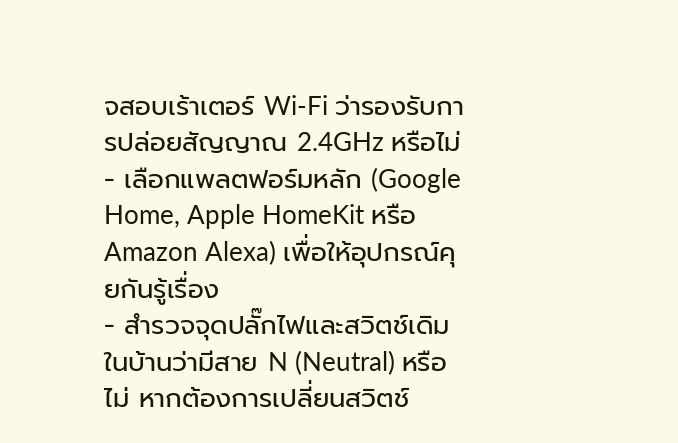จสอบเร้าเตอร์ Wi-Fi ว่ารองรับการปล่อยสัญญาณ 2.4GHz หรือไม่
- เลือกแพลตฟอร์มหลัก (Google Home, Apple HomeKit หรือ Amazon Alexa) เพื่อให้อุปกรณ์คุยกันรู้เรื่อง
- สำรวจจุดปลั๊กไฟและสวิตช์เดิมในบ้านว่ามีสาย N (Neutral) หรือไม่ หากต้องการเปลี่ยนสวิตช์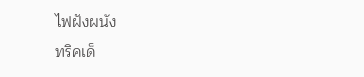ไฟฝังผนัง
ทริคเด็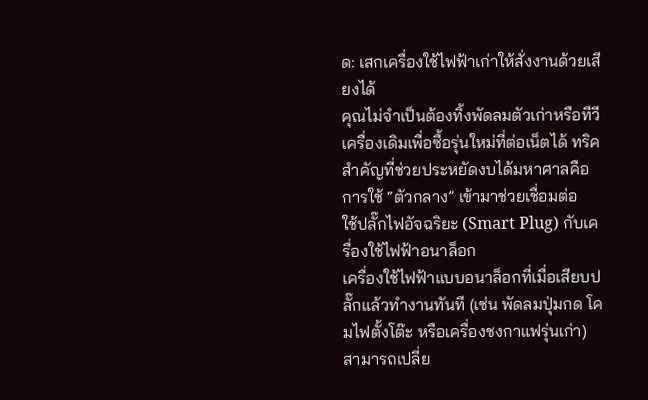ด: เสกเครื่องใช้ไฟฟ้าเก่าให้สั่งงานด้วยเสียงได้
คุณไม่จำเป็นต้องทิ้งพัดลมตัวเก่าหรือทีวีเครื่องเดิมเพื่อซื้อรุ่นใหม่ที่ต่อเน็ตได้ ทริคสำคัญที่ช่วยประหยัดงบได้มหาศาลคือการใช้ “ตัวกลาง” เข้ามาช่วยเชื่อมต่อ
ใช้ปลั๊กไฟอัจฉริยะ (Smart Plug) กับเครื่องใช้ไฟฟ้าอนาล็อก
เครื่องใช้ไฟฟ้าแบบอนาล็อกที่เมื่อเสียบปลั๊กแล้วทำงานทันที (เช่น พัดลมปุ่มกด โคมไฟตั้งโต๊ะ หรือเครื่องชงกาแฟรุ่นเก่า) สามารถเปลี่ย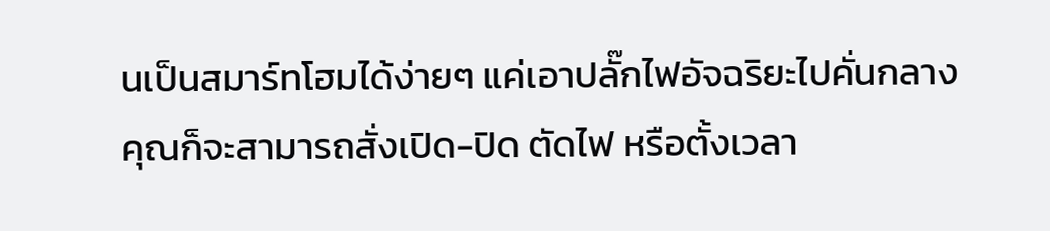นเป็นสมาร์ทโฮมได้ง่ายๆ แค่เอาปลั๊กไฟอัจฉริยะไปคั่นกลาง คุณก็จะสามารถสั่งเปิด-ปิด ตัดไฟ หรือตั้งเวลา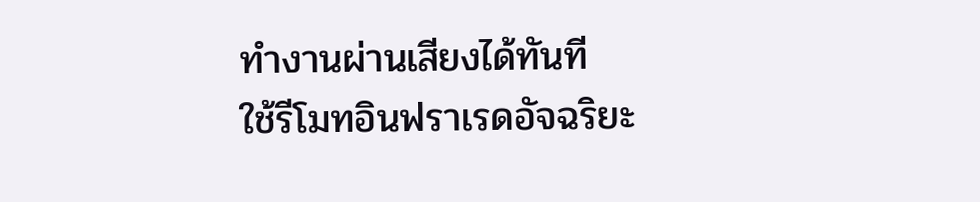ทำงานผ่านเสียงได้ทันที
ใช้รีโมทอินฟราเรดอัจฉริยะ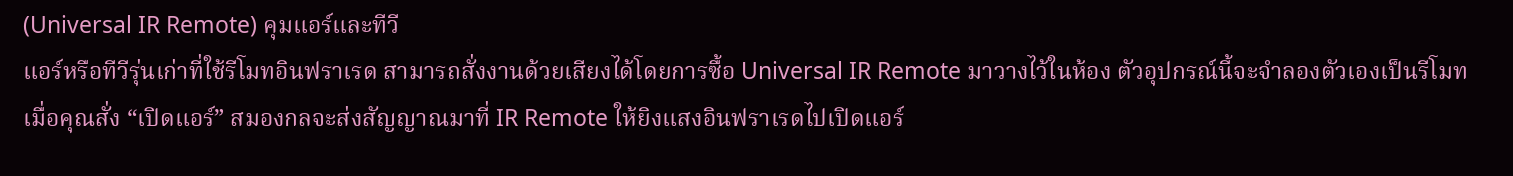(Universal IR Remote) คุมแอร์และทีวี
แอร์หรือทีวีรุ่นเก่าที่ใช้รีโมทอินฟราเรด สามารถสั่งงานด้วยเสียงได้โดยการซื้อ Universal IR Remote มาวางไว้ในห้อง ตัวอุปกรณ์นี้จะจำลองตัวเองเป็นรีโมท เมื่อคุณสั่ง “เปิดแอร์” สมองกลจะส่งสัญญาณมาที่ IR Remote ให้ยิงแสงอินฟราเรดไปเปิดแอร์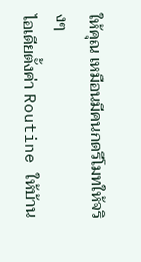ให้คุณ เหมือนมีคนกดรีโมทให้จริงๆ
ไอเดียตั้งค่า Routine ให้บ้าน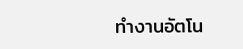ทำงานอัตโน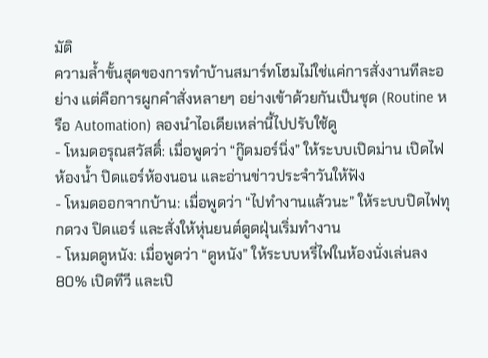มัติ
ความล้ำขั้นสุดของการทำบ้านสมาร์ทโฮมไม่ใช่แค่การสั่งงานทีละอย่าง แต่คือการผูกคำสั่งหลายๆ อย่างเข้าด้วยกันเป็นชุด (Routine หรือ Automation) ลองนำไอเดียเหล่านี้ไปปรับใช้ดู
- โหมดอรุณสวัสดิ์: เมื่อพูดว่า “กู๊ดมอร์นิ่ง” ให้ระบบเปิดม่าน เปิดไฟห้องน้ำ ปิดแอร์ห้องนอน และอ่านข่าวประจำวันให้ฟัง
- โหมดออกจากบ้าน: เมื่อพูดว่า “ไปทำงานแล้วนะ” ให้ระบบปิดไฟทุกดวง ปิดแอร์ และสั่งให้หุ่นยนต์ดูดฝุ่นเริ่มทำงาน
- โหมดดูหนัง: เมื่อพูดว่า “ดูหนัง” ให้ระบบหรี่ไฟในห้องนั่งเล่นลง 80% เปิดทีวี และเปิ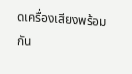ดเครื่องเสียงพร้อมกัน